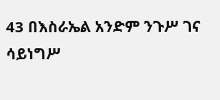43 በእስራኤል አንድም ንጉሥ ገና ሳይነግሥ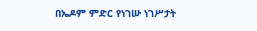በኤዶም ምድር የነገሡ ነገሥታት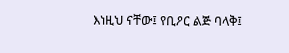እነዚህ ናቸው፤ የቢዖር ልጅ ባላቅ፤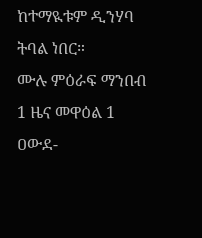ከተማዪቱም ዲንሃባ ትባል ነበር።
ሙሉ ምዕራፍ ማንበብ 1 ዜና መዋዕል 1
ዐውደ-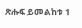ጽሑፍ ይመልከቱ 1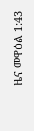ዜና መዋዕል 1:43